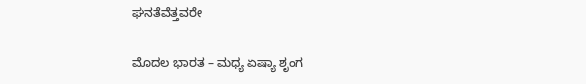ಘನತೆವೆತ್ತವರೇ

ಮೊದಲ ಭಾರತ – ಮಧ್ಯ ಏಷ್ಯಾ ಶೃಂಗ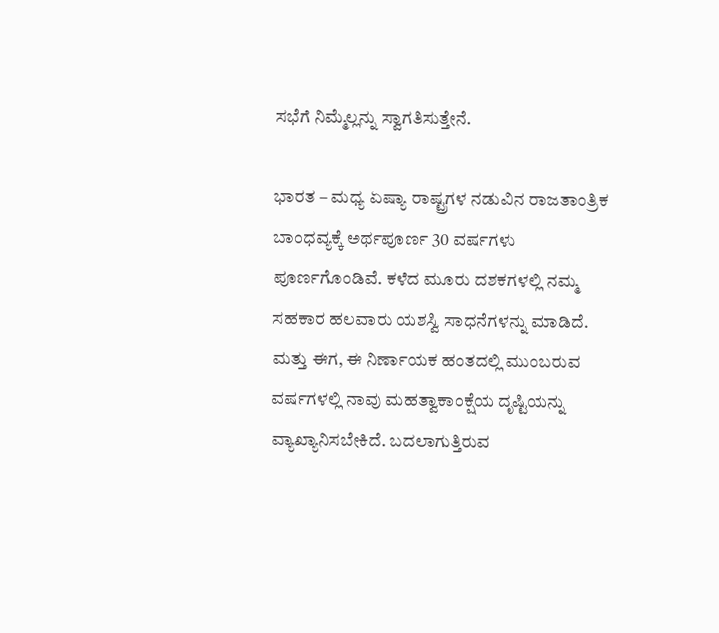ಸಭೆಗೆ ನಿಮ್ಮೆಲ್ಲನ್ನು ಸ್ವಾಗತಿಸುತ್ತೇನೆ.

ಭಾರತ – ಮಧ್ಯ ಏಷ್ಯಾ ರಾಷ್ಟ್ರಗಳ ನಡುವಿನ ರಾಜತಾಂತ್ರಿಕ ಬಾಂಧವ್ಯಕ್ಕೆ ಅರ್ಥಪೂರ್ಣ 30 ವರ್ಷಗಳು ಪೂರ್ಣಗೊಂಡಿವೆ. ಕಳೆದ ಮೂರು ದಶಕಗಳಲ್ಲಿ ನಮ್ಮ ಸಹಕಾರ ಹಲವಾರು ಯಶಸ್ವಿ ಸಾಧನೆಗಳನ್ನು ಮಾಡಿದೆ. ಮತ್ತು ಈಗ, ಈ ನಿರ್ಣಾಯಕ ಹಂತದಲ್ಲಿ ಮುಂಬರುವ ವರ್ಷಗಳಲ್ಲಿ ನಾವು ಮಹತ್ವಾಕಾಂಕ್ಷೆಯ ದೃಷ್ಟಿಯನ್ನು ವ್ಯಾಖ್ಯಾನಿಸಬೇಕಿದೆ. ಬದಲಾಗುತ್ತಿರುವ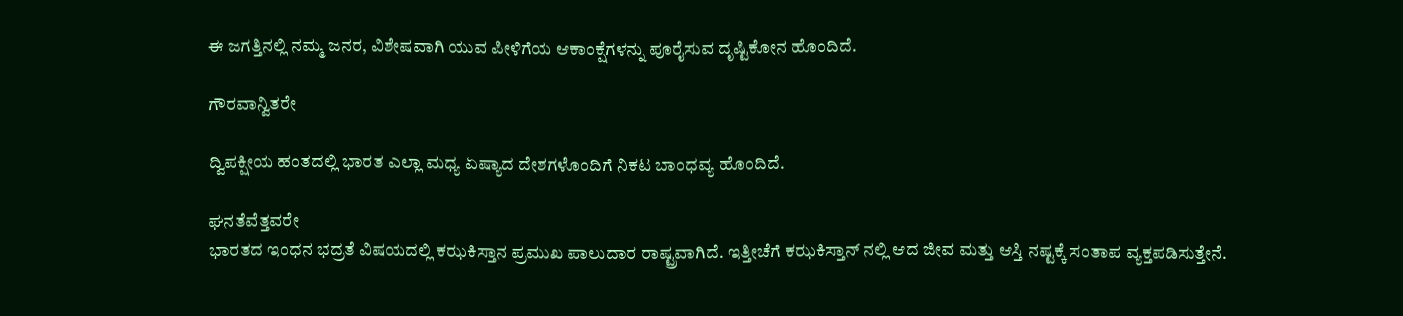ಈ ಜಗತ್ತಿನಲ್ಲಿ ನಮ್ಮ ಜನರ, ವಿಶೇಷವಾಗಿ ಯುವ ಪೀಳಿಗೆಯ ಆಕಾಂಕ್ಷೆಗಳನ್ನು ಪೂರೈಸುವ ದೃಷ್ಟಿಕೋನ ಹೊಂದಿದೆ.

ಗೌರವಾನ್ವಿತರೇ

ದ್ವಿಪಕ್ಷೀಯ ಹಂತದಲ್ಲಿ ಭಾರತ ಎಲ್ಲಾ ಮಧ್ಯ ಏಷ್ಯಾದ ದೇಶಗಳೊಂದಿಗೆ ನಿಕಟ ಬಾಂಧವ್ಯ ಹೊಂದಿದೆ.

ಘನತೆವೆತ್ತವರೇ
ಭಾರತದ ಇಂಧನ ಭದ್ರತೆ ವಿಷಯದಲ್ಲಿ ಕಝಕಿಸ್ತಾನ ಪ್ರಮುಖ ಪಾಲುದಾರ ರಾಷ್ಟ್ರವಾಗಿದೆ. ಇತ್ತೀಚೆಗೆ ಕಝಕಿಸ್ತಾನ್ ನಲ್ಲಿ ಆದ ಜೀವ ಮತ್ತು ಆಸ್ತಿ ನಷ್ಟಕ್ಕೆ ಸಂತಾಪ ವ್ಯಕ್ತಪಡಿಸುತ್ತೇನೆ.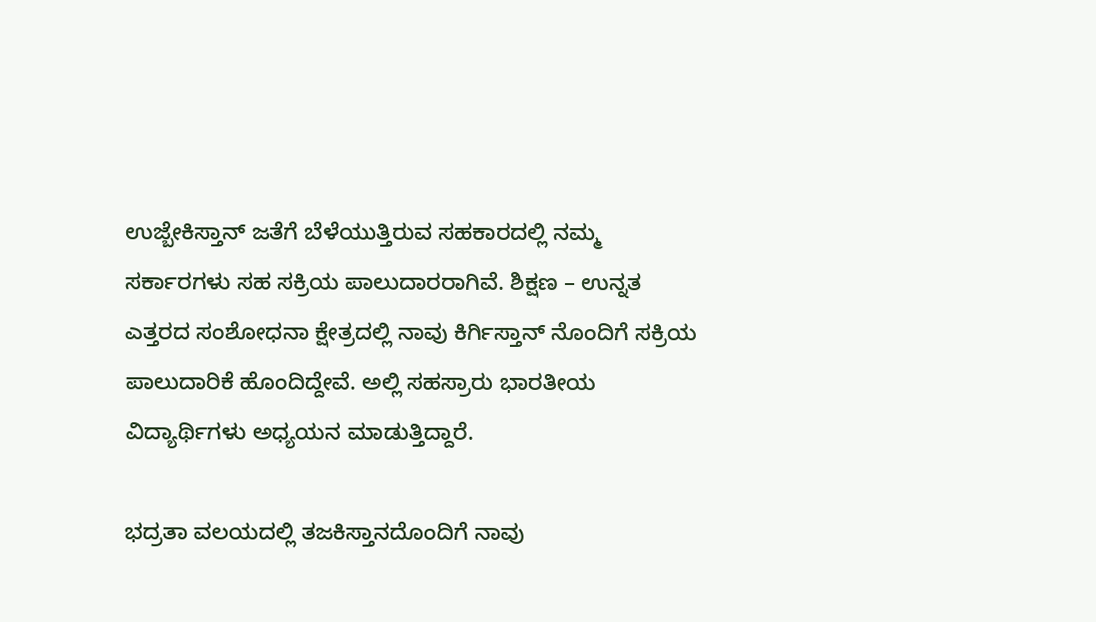ಉಜ್ಬೇಕಿಸ್ತಾನ್ ಜತೆಗೆ ಬೆಳೆಯುತ್ತಿರುವ ಸಹಕಾರದಲ್ಲಿ ನಮ್ಮ ಸರ್ಕಾರಗಳು ಸಹ ಸಕ್ರಿಯ ಪಾಲುದಾರರಾಗಿವೆ. ಶಿಕ್ಷಣ – ಉನ್ನತ ಎತ್ತರದ ಸಂಶೋಧನಾ ಕ್ಷೇತ್ರದಲ್ಲಿ ನಾವು ಕಿರ್ಗಿಸ್ತಾನ್ ನೊಂದಿಗೆ ಸಕ್ರಿಯ ಪಾಲುದಾರಿಕೆ ಹೊಂದಿದ್ದೇವೆ. ಅಲ್ಲಿ ಸಹಸ್ರಾರು ಭಾರತೀಯ ವಿದ್ಯಾರ್ಥಿಗಳು ಅಧ್ಯಯನ ಮಾಡುತ್ತಿದ್ದಾರೆ.

ಭದ್ರತಾ ವಲಯದಲ್ಲಿ ತಜಕಿಸ್ತಾನದೊಂದಿಗೆ ನಾವು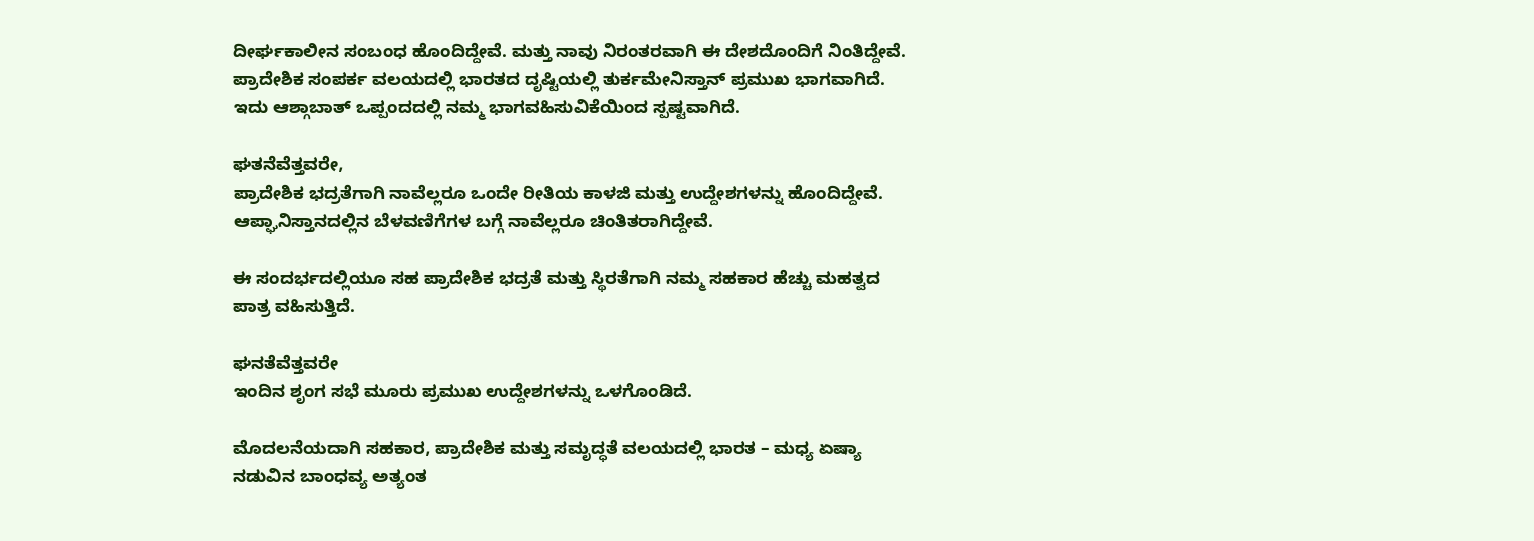ದೀರ್ಘಕಾಲೀನ ಸಂಬಂಧ ಹೊಂದಿದ್ದೇವೆ. ಮತ್ತು ನಾವು ನಿರಂತರವಾಗಿ ಈ ದೇಶದೊಂದಿಗೆ ನಿಂತಿದ್ದೇವೆ. ಪ್ರಾದೇಶಿಕ ಸಂಪರ್ಕ ವಲಯದಲ್ಲಿ ಭಾರತದ ದೃಷ್ಟಿಯಲ್ಲಿ ತುರ್ಕಮೇನಿಸ್ತಾನ್ ಪ್ರಮುಖ ಭಾಗವಾಗಿದೆ. ಇದು ಆಶ್ಗಾಬಾತ್ ಒಪ್ಪಂದದಲ್ಲಿ ನಮ್ಮ ಭಾಗವಹಿಸುವಿಕೆಯಿಂದ ಸ್ಪಷ್ಟವಾಗಿದೆ.

ಘತನೆವೆತ್ತವರೇ,
ಪ್ರಾದೇಶಿಕ ಭದ್ರತೆಗಾಗಿ ನಾವೆಲ್ಲರೂ ಒಂದೇ ರೀತಿಯ ಕಾಳಜಿ ಮತ್ತು ಉದ್ದೇಶಗಳನ್ನು ಹೊಂದಿದ್ದೇವೆ. ಆಪ್ಘಾನಿಸ್ತಾನದಲ್ಲಿನ ಬೆಳವಣಿಗೆಗಳ ಬಗ್ಗೆ ನಾವೆಲ್ಲರೂ ಚಿಂತಿತರಾಗಿದ್ದೇವೆ.

ಈ ಸಂದರ್ಭದಲ್ಲಿಯೂ ಸಹ ಪ್ರಾದೇಶಿಕ ಭದ್ರತೆ ಮತ್ತು ಸ್ಥಿರತೆಗಾಗಿ ನಮ್ಮ ಸಹಕಾರ ಹೆಚ್ಚು ಮಹತ್ವದ ಪಾತ್ರ ವಹಿಸುತ್ತಿದೆ.

ಘನತೆವೆತ್ತವರೇ
ಇಂದಿನ ಶೃಂಗ ಸಭೆ ಮೂರು ಪ್ರಮುಖ ಉದ್ದೇಶಗಳನ್ನು ಒಳಗೊಂಡಿದೆ.

ಮೊದಲನೆಯದಾಗಿ ಸಹಕಾರ, ಪ್ರಾದೇಶಿಕ ಮತ್ತು ಸಮೃದ್ಧತೆ ವಲಯದಲ್ಲಿ ಭಾರತ – ಮಧ್ಯ ಏಷ್ಯಾ ನಡುವಿನ ಬಾಂಧವ್ಯ ಅತ್ಯಂತ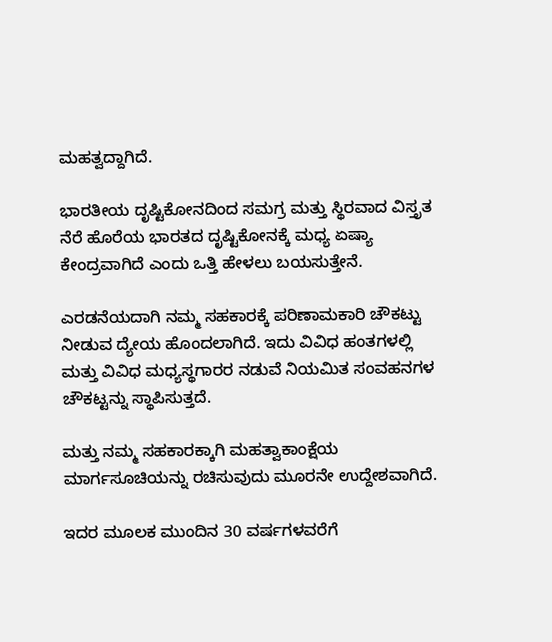ಮಹತ್ವದ್ದಾಗಿದೆ.

ಭಾರತೀಯ ದೃಷ್ಟಿಕೋನದಿಂದ ಸಮಗ್ರ ಮತ್ತು ಸ್ಥಿರವಾದ ವಿಸ್ತೃತ ನೆರೆ ಹೊರೆಯ ಭಾರತದ ದೃಷ್ಟಿಕೋನಕ್ಕೆ ಮಧ್ಯ ಏಷ್ಯಾ ಕೇಂದ್ರವಾಗಿದೆ ಎಂದು ಒತ್ತಿ ಹೇಳಲು ಬಯಸುತ್ತೇನೆ.

ಎರಡನೆಯದಾಗಿ ನಮ್ಮ ಸಹಕಾರಕ್ಕೆ ಪರಿಣಾಮಕಾರಿ ಚೌಕಟ್ಟು ನೀಡುವ ದ್ಯೇಯ ಹೊಂದಲಾಗಿದೆ. ಇದು ವಿವಿಧ ಹಂತಗಳಲ್ಲಿ ಮತ್ತು ವಿವಿಧ ಮಧ್ಯಸ್ಥಗಾರರ ನಡುವೆ ನಿಯಮಿತ ಸಂವಹನಗಳ ಚೌಕಟ್ಟನ್ನು ಸ್ಥಾಪಿಸುತ್ತದೆ.

ಮತ್ತು ನಮ್ಮ ಸಹಕಾರಕ್ಕಾಗಿ ಮಹತ್ವಾಕಾಂಕ್ಷೆಯ ಮಾರ್ಗಸೂಚಿಯನ್ನು ರಚಿಸುವುದು ಮೂರನೇ ಉದ್ದೇಶವಾಗಿದೆ.

ಇದರ ಮೂಲಕ ಮುಂದಿನ 30 ವರ್ಷಗಳವರೆಗೆ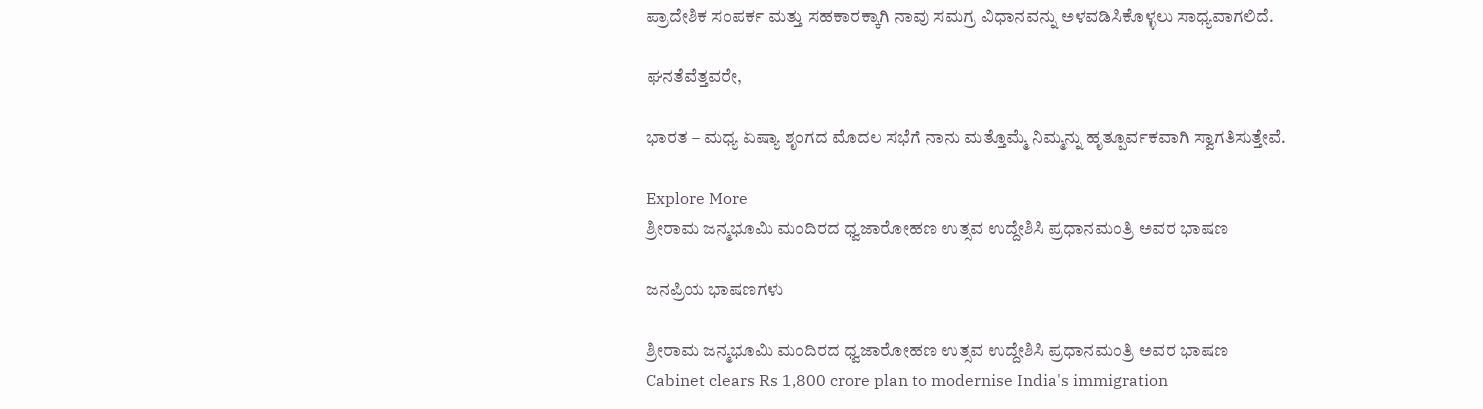ಪ್ರಾದೇಶಿಕ ಸಂಪರ್ಕ ಮತ್ತು ಸಹಕಾರಕ್ಕಾಗಿ ನಾವು ಸಮಗ್ರ ವಿಧಾನವನ್ನು ಅಳವಡಿಸಿಕೊಳ್ಳಲು ಸಾಧ್ಯವಾಗಲಿದೆ.

ಘನತೆವೆತ್ತವರೇ,

ಭಾರತ – ಮಧ್ಯ ಏಷ್ಯಾ ಶೃಂಗದ ಮೊದಲ ಸಭೆಗೆ ನಾನು ಮತ್ತೊಮ್ಮೆ ನಿಮ್ಮನ್ನು ಹೃತ್ಪೂರ್ವಕವಾಗಿ ಸ್ವಾಗತಿಸುತ್ತೇವೆ.

Explore More
ಶ್ರೀರಾಮ ಜನ್ಮಭೂಮಿ ಮಂದಿರದ ಧ್ವಜಾರೋಹಣ ಉತ್ಸವ ಉದ್ದೇಶಿಸಿ ಪ್ರಧಾನಮಂತ್ರಿ ಅವರ ಭಾಷಣ

ಜನಪ್ರಿಯ ಭಾಷಣಗಳು

ಶ್ರೀರಾಮ ಜನ್ಮಭೂಮಿ ಮಂದಿರದ ಧ್ವಜಾರೋಹಣ ಉತ್ಸವ ಉದ್ದೇಶಿಸಿ ಪ್ರಧಾನಮಂತ್ರಿ ಅವರ ಭಾಷಣ
Cabinet clears Rs 1,800 crore plan to modernise India's immigration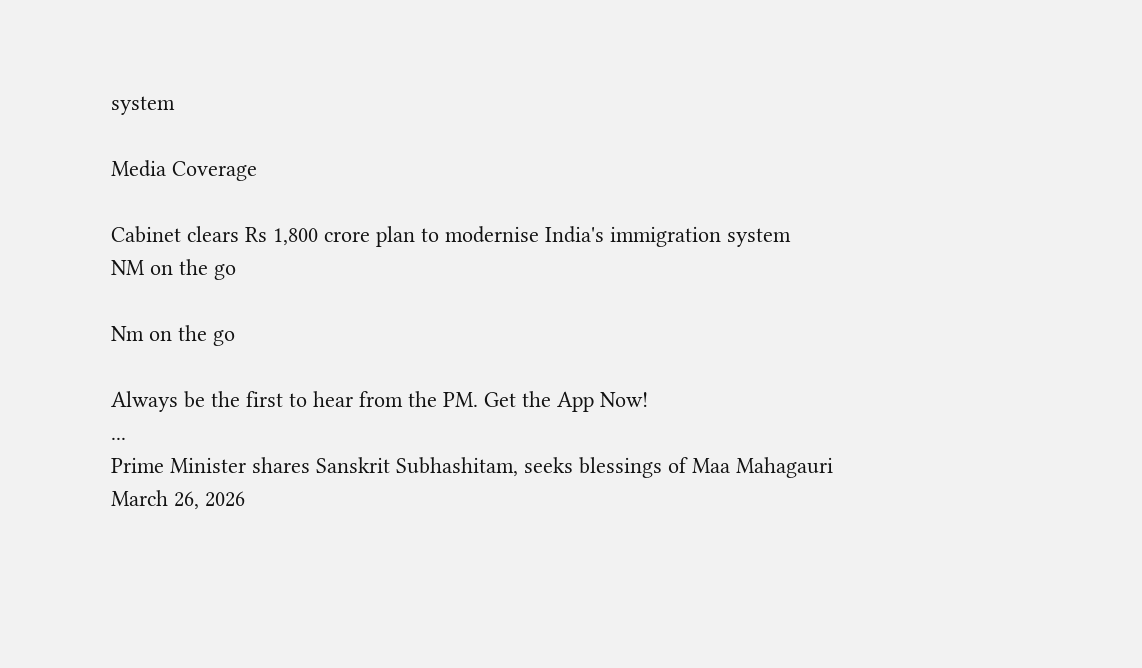system

Media Coverage

Cabinet clears Rs 1,800 crore plan to modernise India's immigration system
NM on the go

Nm on the go

Always be the first to hear from the PM. Get the App Now!
...
Prime Minister shares Sanskrit Subhashitam, seeks blessings of Maa Mahagauri
March 26, 2026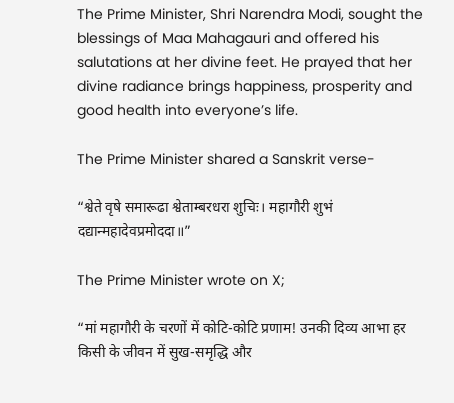The Prime Minister, Shri Narendra Modi, sought the blessings of Maa Mahagauri and offered his salutations at her divine feet. He prayed that her divine radiance brings happiness, prosperity and good health into everyone’s life.

The Prime Minister shared a Sanskrit verse-

“श्वेते वृषे समारूढा श्वेताम्बरधरा शुचिः। महागौरी शुभं दद्यान्महादेवप्रमोददा॥”

The Prime Minister wrote on X;

“मां महागौरी के चरणों में कोटि-कोटि प्रणाम! उनकी दिव्य आभा हर किसी के जीवन में सुख-समृद्धि और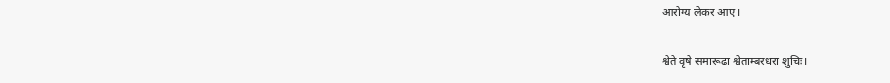आरोग्य लेकर आए।

श्वेते वृषे समारूढा श्वेताम्बरधरा शुचिः।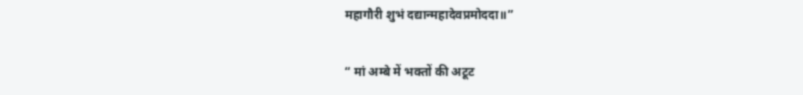महागौरी शुभं दद्यान्महादेवप्रमोददा॥”

“ मां अम्बे में भक्तों की अटूट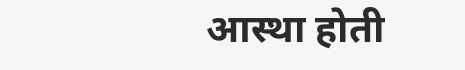आस्था होती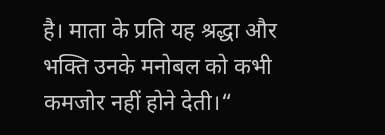है। माता के प्रति यह श्रद्धा और भक्ति उनके मनोबल को कभी कमजोर नहीं होने देती।“